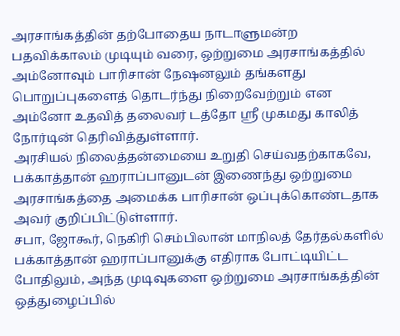அரசாங்கத்தின் தற்போதைய நாடாளுமன்ற பதவிக்காலம் முடியும் வரை, ஒற்றுமை அரசாங்கத்தில் அம்னோவும் பாரிசான் நேஷனலும் தங்களது பொறுப்புகளைத் தொடர்ந்து நிறைவேற்றும் என அம்னோ உதவித் தலைவர் டத்தோ ஸ்ரீ முகமது காலித் நோர்டின் தெரிவித்துள்ளார்.
அரசியல் நிலைத்தன்மையை உறுதி செய்வதற்காகவே, பக்காத்தான் ஹராப்பானுடன் இணைந்து ஒற்றுமை அரசாங்கத்தை அமைக்க பாரிசான் ஒப்புக்கொண்டதாக அவர் குறிப்பிட்டுள்ளார்.
சபா, ஜோகூர், நெகிரி செம்பிலான் மாநிலத் தேர்தல்களில் பக்காத்தான் ஹராப்பானுக்கு எதிராக போட்டியிட்ட போதிலும், அந்த முடிவுகளை ஒற்றுமை அரசாங்கத்தின் ஒத்துழைப்பில்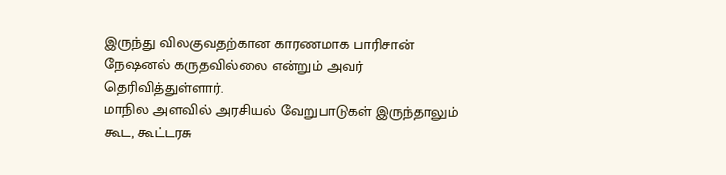இருந்து விலகுவதற்கான காரணமாக பாரிசான் நேஷனல் கருதவில்லை என்றும் அவர் தெரிவித்துள்ளார்.
மாநில அளவில் அரசியல் வேறுபாடுகள் இருந்தாலும் கூட, கூட்டரசு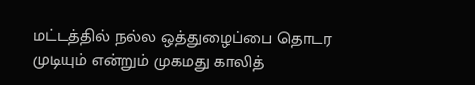மட்டத்தில் நல்ல ஒத்துழைப்பை தொடர முடியும் என்றும் முகமது காலித்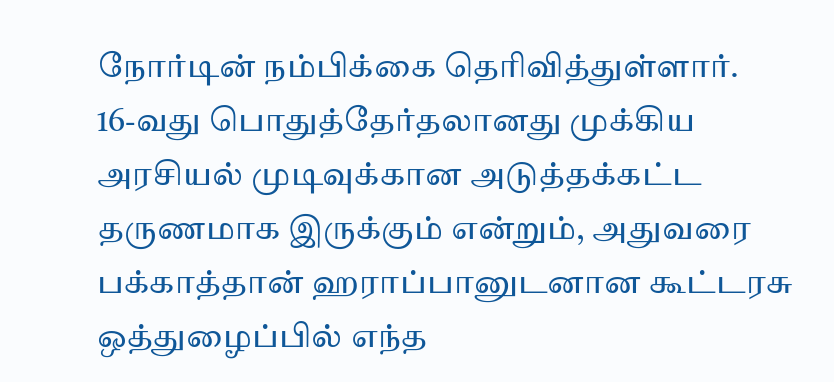நோர்டின் நம்பிக்கை தெரிவித்துள்ளார்.
16-வது பொதுத்தேர்தலானது முக்கிய அரசியல் முடிவுக்கான அடுத்தக்கட்ட தருணமாக இருக்கும் என்றும், அதுவரை பக்காத்தான் ஹராப்பானுடனான கூட்டரசு ஒத்துழைப்பில் எந்த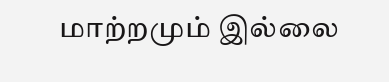மாற்றமும் இல்லை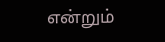என்றும்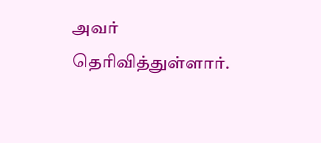அவர் தெரிவித்துள்ளார்.